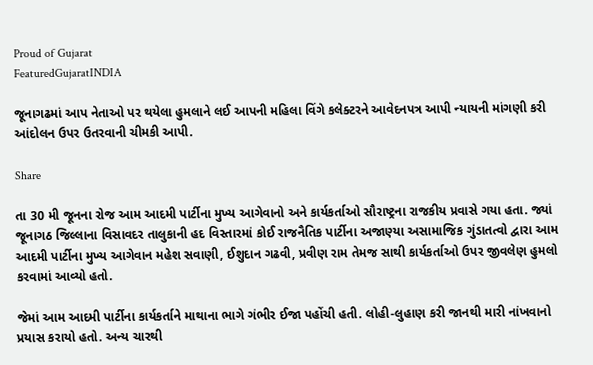Proud of Gujarat
FeaturedGujaratINDIA

જૂનાગઢમાં આપ નેતાઓ પર થયેલા હુમલાને લઈ આપની મહિલા વિંગે કલેક્ટરને આવેદનપત્ર આપી ન્યાયની માંગણી કરી આંદોલન ઉપર ઉતરવાની ચીમકી આપી.

Share

તા 30 મી જૂનના રોજ આમ આદમી પાર્ટીના મુખ્ય આગેવાનો અને કાર્યકર્તાઓ સૌરાષ્ટ્રના રાજકીય પ્રવાસે ગયા હતા. જ્યાં જૂનાગઠ જિલ્લાના વિસાવદર તાલુકાની હદ વિસ્તારમાં કોઈ રાજનૈતિક પાર્ટીના અજાણ્યા અસામાજિક ગુંડાતત્વો દ્વારા આમ આદમી પાર્ટીના મુખ્ય આગેવાન મહેશ સવાણી, ઈશુદાન ગઢવી, પ્રવીણ રામ તેમજ સાથી કાર્યકર્તાઓ ઉપર જીવલેણ હુમલો કરવામાં આવ્યો હતો.

જેમાં આમ આદમી પાર્ટીના કાર્યકર્તાને માથાના ભાગે ગંભીર ઈજા પહોંચી હતી. લોહી-લુહાણ કરી જાનથી મારી નાંખવાનો પ્રયાસ કરાયો હતો. અન્ય ચારથી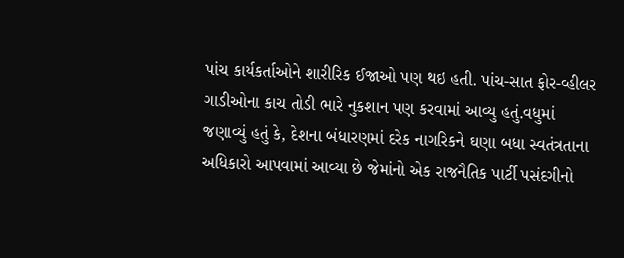પાંચ કાર્યકર્તાઓને શારીરિક ઈજાઓ પણ થઇ હતી. પાંચ-સાત ફોર-વ્હીલર ગાડીઓના કાચ તોડી ભારે નુકશાન પણ કરવામાં આવ્યુ હતું.વધુમાં જણાવ્યું હતું કે, દેશના બંધારણમાં દરેક નાગરિકને ઘણા બધા સ્વતંત્રતાના અધિકારો આપવામાં આવ્યા છે જેમાંનો એક રાજનૈતિક પાર્ટી પસંદગીનો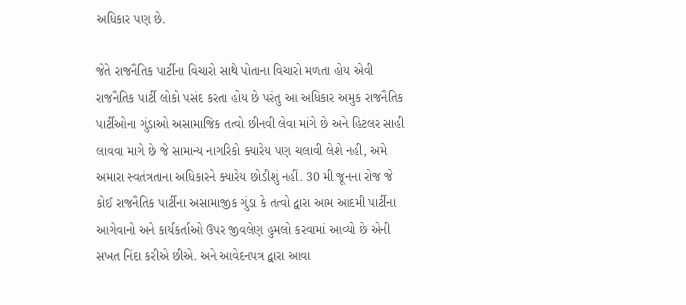અધિકાર પણ છે.

જેતે રાજનૈતિક પાર્ટીના વિચારો સાથે પોતાના વિચારો મળતા હોય એવી રાજનૈતિક પાર્ટી લોકો પસંદ કરતા હોય છે પરંતુ આ અધિકાર અમુક રાજનૈતિક પાર્ટીઓના ગુંડાઓ અસામાજિક તત્વો છીનવી લેવા માંગે છે અને હિટલર સાહી લાવવા માગે છે જે સામાન્ય નાગરિકો ક્યારેય પણ ચલાવી લેશે નહી, અમે અમારા સ્વતંત્રતાના અધિકારને ક્યારેય છોડીશું નહીં. 30 મી જૂનના રોજ જે કોઈ રાજનૈતિક પાર્ટીના અસામાજીક ગુંડા કે તત્વો દ્વારા આમ આદમી પાર્ટીના આગેવાનો અને કાર્યકર્તાઓ ઉપર જીવલેણ હુમલો કરવામાં આવ્યો છે એની સખત નિંદા કરીએ છીએ. અને આવેદનપત્ર દ્વારા આવા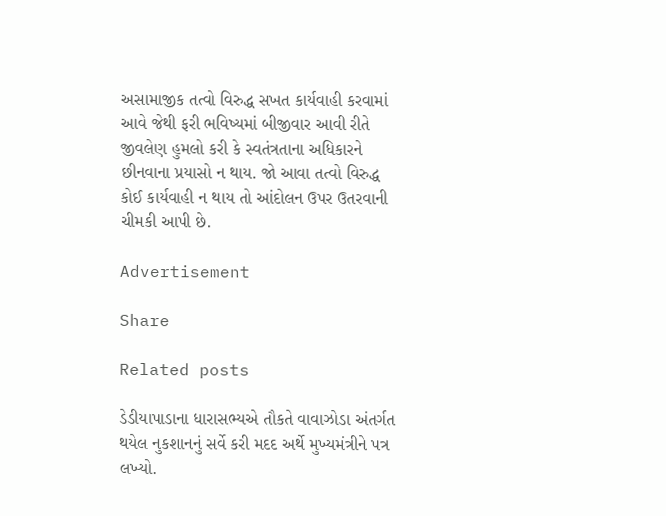અસામાજીક તત્વો વિરુદ્ધ સખત કાર્યવાહી કરવામાં આવે જેથી ફરી ભવિષ્યમાં બીજીવાર આવી રીતે જીવલેણ હુમલો કરી કે સ્વતંત્રતાના અધિકારને છીનવાના પ્રયાસો ન થાય. જો આવા તત્વો વિરુદ્ધ કોઈ કાર્યવાહી ન થાય તો આંદોલન ઉપર ઉતરવાની ચીમકી આપી છે.

Advertisement

Share

Related posts

ડેડીયાપાડાના ધારાસભ્યએ તૌકતે વાવાઝોડા અંતર્ગત થયેલ નુકશાનનું સર્વે કરી મદદ અર્થે મુખ્યમંત્રીને પત્ર લખ્યો.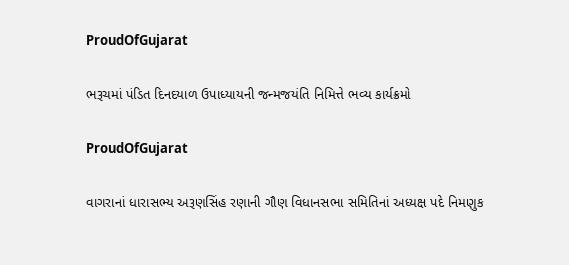ProudOfGujarat

ભરૂચમાં પંડિત દિનદયાળ ઉપાધ્યાયની જન્મજયંતિ નિમિત્તે ભવ્ય કાર્યક્રમો

ProudOfGujarat

વાગરાનાં ધારાસભ્ય અરૂણસિંહ રણાની ગૌણ વિધાનસભા સમિતિનાં અધ્યક્ષ પદે નિમણુક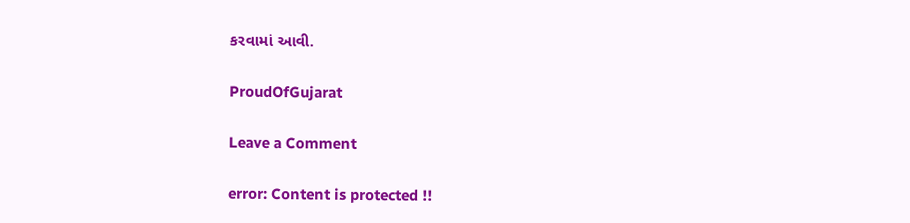કરવામાં આવી.

ProudOfGujarat

Leave a Comment

error: Content is protected !!